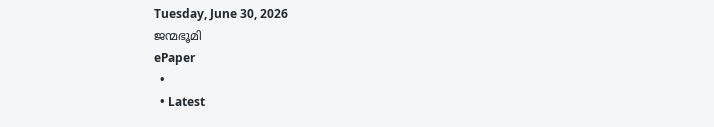Tuesday, June 30, 2026
ജന്മഭൂമി
ePaper
  •
  • Latest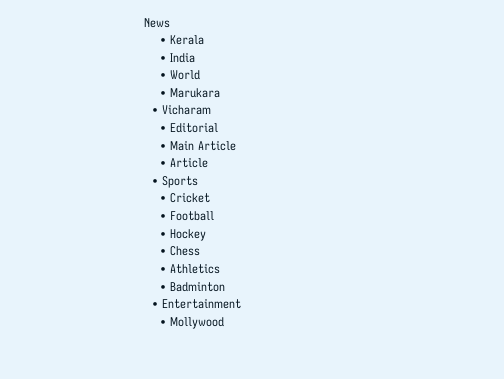News
    • Kerala
    • India
    • World
    • Marukara
  • Vicharam
    • Editorial
    • Main Article
    • Article
  • Sports
    • Cricket
    • Football
    • Hockey
    • Chess
    • Athletics
    • Badminton
  • Entertainment
    • Mollywood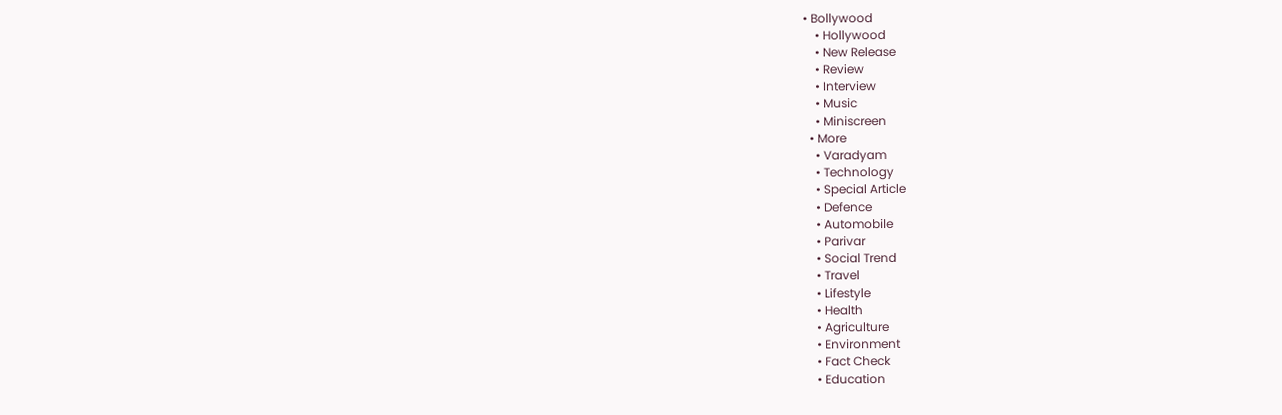• Bollywood
    • Hollywood
    • New Release
    • Review
    • Interview
    • Music
    • Miniscreen
  • More
    • Varadyam
    • Technology
    • Special Article
    • Defence
    • Automobile
    • Parivar
    • Social Trend
    • Travel
    • Lifestyle
    • Health
    • Agriculture
    • Environment
    • Fact Check
    • Education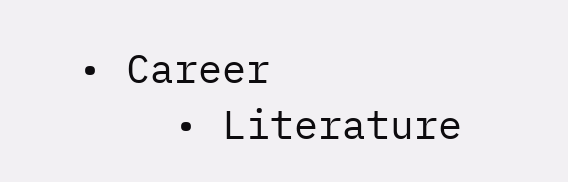• Career
    • Literature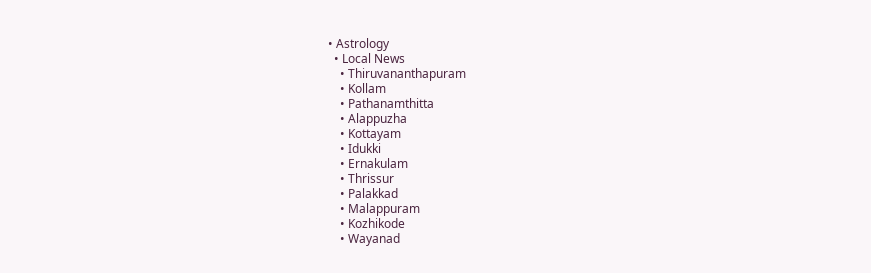• Astrology
  • Local News
    • Thiruvananthapuram
    • Kollam
    • Pathanamthitta
    • Alappuzha
    • Kottayam
    • Idukki
    • Ernakulam
    • Thrissur
    • Palakkad
    • Malappuram
    • Kozhikode
    • Wayanad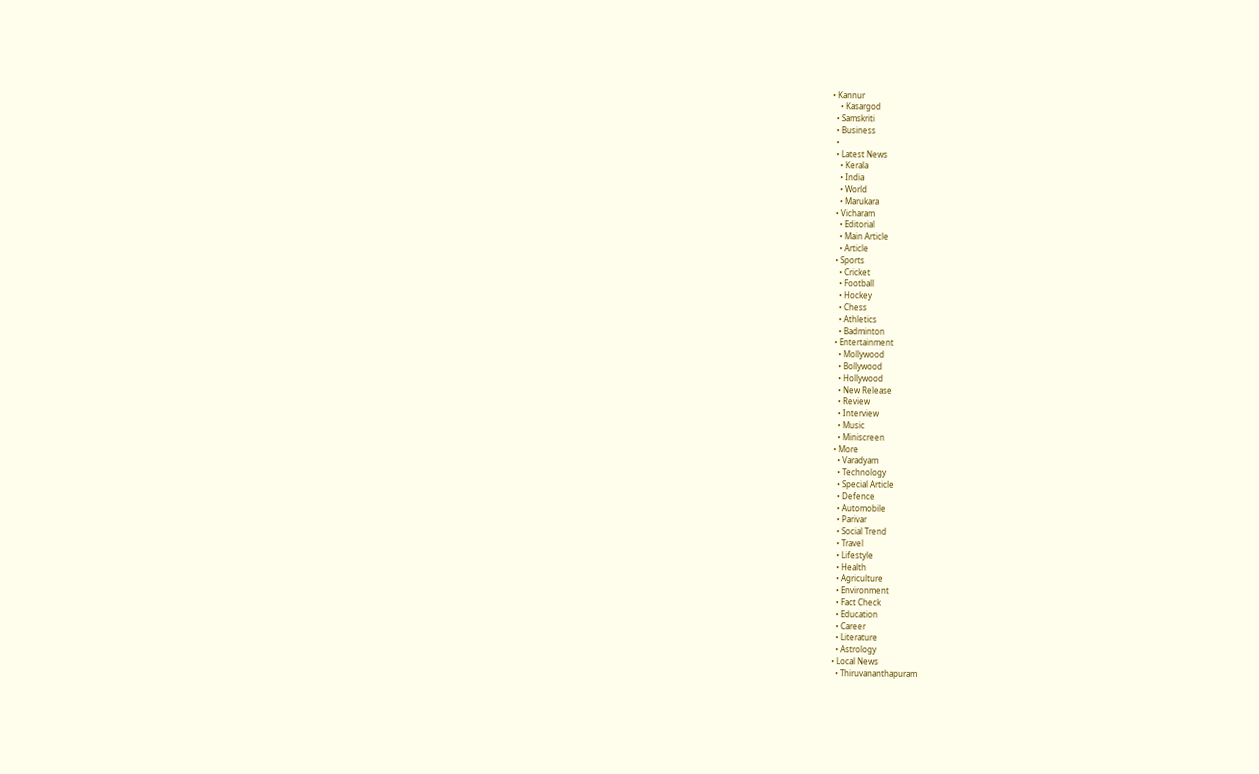• Kannur
    • Kasargod
  • Samskriti
  • Business
  •
  • Latest News
    • Kerala
    • India
    • World
    • Marukara
  • Vicharam
    • Editorial
    • Main Article
    • Article
  • Sports
    • Cricket
    • Football
    • Hockey
    • Chess
    • Athletics
    • Badminton
  • Entertainment
    • Mollywood
    • Bollywood
    • Hollywood
    • New Release
    • Review
    • Interview
    • Music
    • Miniscreen
  • More
    • Varadyam
    • Technology
    • Special Article
    • Defence
    • Automobile
    • Parivar
    • Social Trend
    • Travel
    • Lifestyle
    • Health
    • Agriculture
    • Environment
    • Fact Check
    • Education
    • Career
    • Literature
    • Astrology
  • Local News
    • Thiruvananthapuram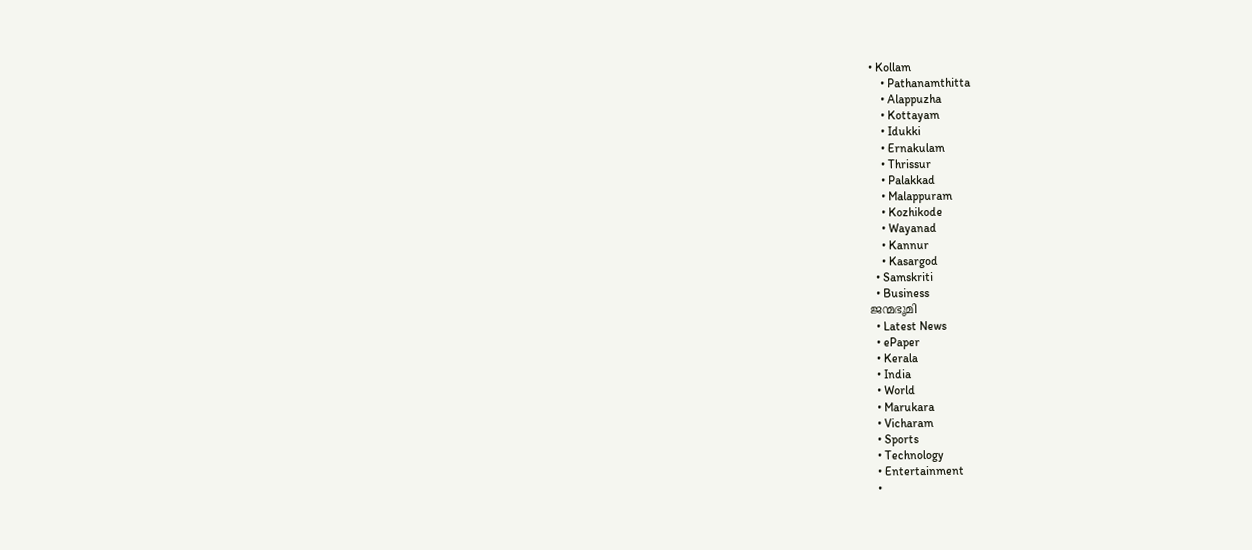• Kollam
    • Pathanamthitta
    • Alappuzha
    • Kottayam
    • Idukki
    • Ernakulam
    • Thrissur
    • Palakkad
    • Malappuram
    • Kozhikode
    • Wayanad
    • Kannur
    • Kasargod
  • Samskriti
  • Business
ജന്മഭൂമി
  • Latest News
  • ePaper
  • Kerala
  • India
  • World
  • Marukara
  • Vicharam
  • Sports
  • Technology
  • Entertainment
  •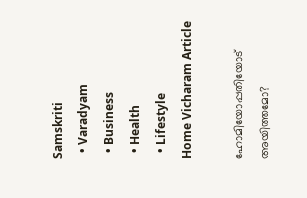Samskriti
  • Varadyam
  • Business
  • Health
  • Lifestyle
Home Vicharam Article

ഹോമിയോപ്പതിയോട് അയിത്തമോ?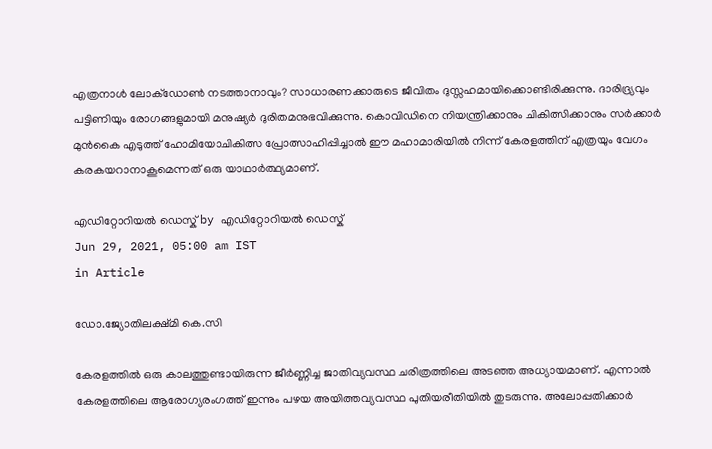എത്രനാള്‍ ലോക്ഡോണ്‍ നടത്താനാവും? സാധാരണക്കാരുടെ ജീവിതം ദുസ്സഹമായിക്കൊണ്ടിരിക്കുന്നു. ദാരിദ്ര്യവും പട്ടിണിയും രോഗങ്ങളുമായി മനുഷ്യര്‍ ദുരിതമനുഭവിക്കുന്നു. കൊവിഡിനെ നിയന്ത്രിക്കാനും ചികിത്സിക്കാനും സര്‍ക്കാര്‍ മുന്‍കൈ എടുത്ത് ഹോമിയോചികിത്സ പ്രോത്സാഹിപ്പിച്ചാല്‍ ഈ മഹാമാരിയില്‍ നിന്ന് കേരളത്തിന് എത്രയും വേഗം കരകയറാനാകൂമെന്നത് ഒരു യാഥാര്‍ത്ഥ്യമാണ്.

എഡിറ്റോറിയൽ ഡെസ്ക് by എഡിറ്റോറിയൽ ഡെസ്ക്
Jun 29, 2021, 05:00 am IST
in Article

ഡോ.ജ്യോതിലക്ഷ്മി കെ.സി

കേരളത്തില്‍ ഒരു കാലത്തുണ്ടായിരുന്ന ജീര്‍ണ്ണിച്ച ജാതിവ്യവസ്ഥ ചരിത്രത്തിലെ അടഞ്ഞ അധ്യായമാണ്. എന്നാല്‍ കേരളത്തിലെ ആരോഗ്യരംഗത്ത് ഇന്നും പഴയ അയിത്തവ്യവസ്ഥ പുതിയരീതിയില്‍ തുടരുന്നു. അലോപ്പതിക്കാര്‍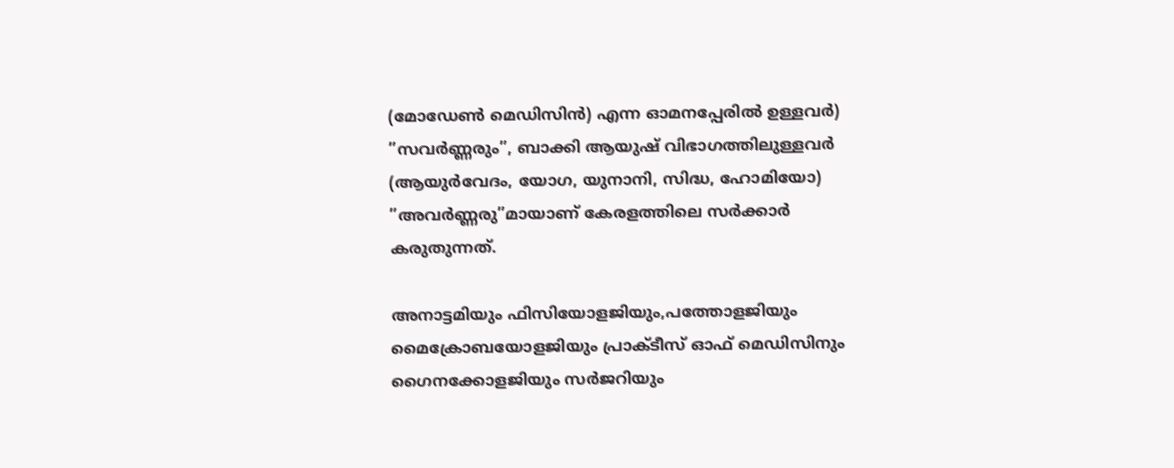(മോഡേണ്‍ മെഡിസിന്‍) എന്ന ഓമനപ്പേരില്‍ ഉള്ളവര്‍) ”സവര്‍ണ്ണരും”, ബാക്കി ആയുഷ് വിഭാഗത്തിലുള്ളവര്‍ (ആയുര്‍വേദം, യോഗ, യുനാനി, സിദ്ധ, ഹോമിയോ) ”അവര്‍ണ്ണരു”മായാണ് കേരളത്തിലെ സര്‍ക്കാര്‍ കരുതുന്നത്.

അനാട്ടമിയും ഫിസിയോളജിയും,പത്തോളജിയും മൈക്രോബയോളജിയും പ്രാക്ടീസ് ഓഫ് മെഡിസിനും ഗൈനക്കോളജിയും സര്‍ജറിയും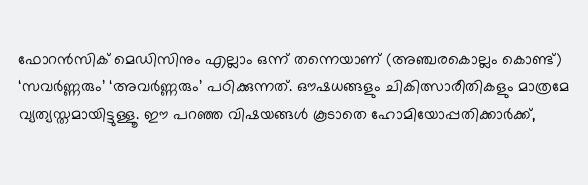ഫോറന്‍സിക് മെഡിസിനും എല്ലാം ഒന്ന് തന്നെയാണ് (അഞ്ചരകൊല്ലം കൊണ്ട്) ‘സവര്‍ണ്ണരും’ ‘അവര്‍ണ്ണരും’ പഠിക്കുന്നത്. ഔഷധങ്ങളും ചികിത്സാരീതികളും മാത്രമേ വ്യത്യസ്തമായിട്ടുള്ളൂ. ഈ പറഞ്ഞ വിഷയങ്ങള്‍ കൂടാതെ ഹോമിയോപ്പതിക്കാര്‍ക്ക്,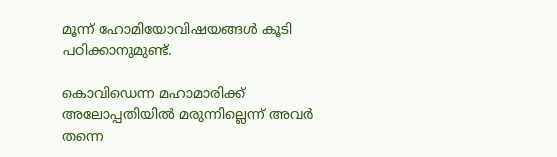മൂന്ന് ഹോമിയോവിഷയങ്ങള്‍ കൂടി പഠിക്കാനുമുണ്ട്.

കൊവിഡെന്ന മഹാമാരിക്ക് അലോപ്പതിയില്‍ മരുന്നില്ലെന്ന് അവര്‍ തന്നെ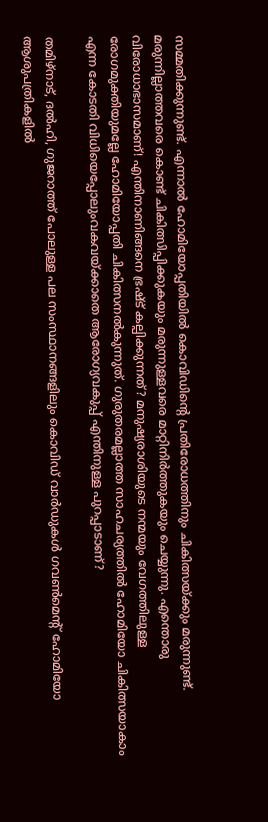സമ്മതിക്കുന്നുണ്ട്. എന്നാല്‍ ഹോമിയോപ്പതിയില്‍ കൊവിഡിന്റെ പ്രതിരോധത്തിനും ചികിത്സയ്‌ക്കും മരുന്നുണ്ട്. മരുന്നില്ലാത്തവരെ കൊണ്ട് ചികിത്സിപ്പിക്കുകയും മരുന്നുള്ളവരെ മാറ്റിനിര്‍ത്തുകയും ചെയ്യുന്നു. എന്തൊരു വിരോധാഭാസമാണ്! എന്തിനാണിങ്ങനെ ഭ്രഷ്ട് കല്പിക്കുന്നത്? മനുഷ്യരാശിയുടെ നന്മയും വേഗത്തിലുള്ള രോഗമുക്തിയുമല്ലേ ഹോമിയോപ്പതി ചികിത്സനല്‍കുന്നുത്. ഗുരുതരമല്ലാത്ത സാഹചര്യത്തില്‍ ഹോമിയോ ചികിത്സയാകാം എന്ന കോടതി വിധിയെപ്പോലുംവകവയ്‌ക്കാതെ ആരോഗ്യവകുപ്പ് എന്തിനുള്ള പുറപ്പാടാണ്?

തമിഴ്നാട്, ദല്‍ഹി, ഗുജറാത്ത് പോലുള്ള പല സംസ്ഥാനങ്ങളിലും കൊവിഡ് വാര്‍ഡുകള്‍ ഗവണ്‍മെന്റ് ഹോമിയോ ആശുപത്രികളില്‍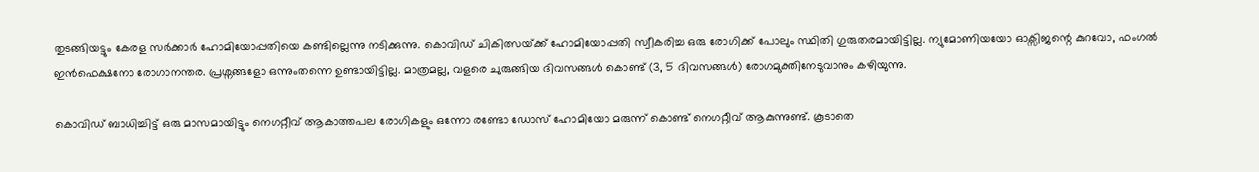തുടങ്ങിയട്ടും കേരള സര്‍ക്കാര്‍ ഹോമിയോപ്പതിയെ കണ്ടില്ലെന്നു നടിക്കുന്നു. കൊവിഡ് ചികിത്സയ്‌ക്ക് ഹോമിയോപ്പതി സ്വീകരിച്ച ഒരു രോഗിക്ക് പോലും സ്ഥിതി ഗുരുതരമായിട്ടില്ല. ന്യുമോണിയയോ ഓക്സിജന്റെ കുറവോ, ഫംഗല്‍ ഇന്‍ഫെക്ഷനോ രോഗാനന്തര. പ്രശ്നങ്ങളോ ഒന്നുംതന്നെ ഉണ്ടായിട്ടില്ല. മാത്രമല്ല, വളരെ ചുരുങ്ങിയ ദിവസങ്ങള്‍ കൊണ്ട് (3, 5 ദിവസങ്ങള്‍) രോഗമുക്തിനേടുവാനും കഴിയുന്നു.

കൊവിഡ് ബാധിച്ചിട്ട് ഒരു മാസമായിട്ടും നെഗറ്റീവ് ആകാത്തപല രോഗികളും ഒന്നോ രണ്ടോ ഡോസ് ഹോമിയോ മരുന്ന് കൊണ്ട് നെഗറ്റീവ് ആകുന്നുണ്ട്. കൂടാതെ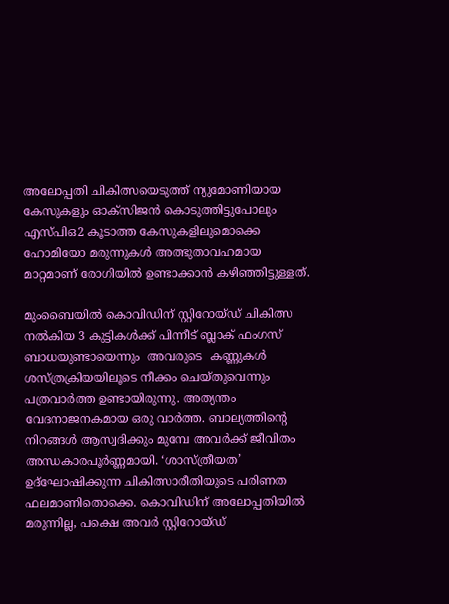അലോപ്പതി ചികിത്സയെടുത്ത് ന്യുമോണിയായ കേസുകളും ഓക്സിജന്‍ കൊടുത്തിട്ടുപോലും എസ്പിഒ2 കൂടാത്ത കേസുകളിലുമൊക്കെ ഹോമിയോ മരുന്നുകള്‍ അത്ഭുതാവഹമായ മാറ്റമാണ് രോഗിയില്‍ ഉണ്ടാക്കാന്‍ കഴിഞ്ഞിട്ടുള്ളത്.

മുംബൈയില്‍ കൊവിഡിന് സ്റ്റിറോയ്ഡ് ചികിത്സ നല്‍കിയ 3 കുട്ടികള്‍ക്ക് പിന്നീട് ബ്ലാക് ഫംഗസ് ബാധയുണ്ടായെന്നും  അവരുടെ  കണ്ണുകള്‍ ശസ്ത്രക്രിയയിലൂടെ നീക്കം ചെയ്തുവെന്നും പത്രവാര്‍ത്ത ഉണ്ടായിരുന്നു. അത്യന്തം വേദനാജനകമായ ഒരു വാര്‍ത്ത. ബാല്യത്തിന്റെ നിറങ്ങള്‍ ആസ്വദിക്കും മുമ്പേ അവര്‍ക്ക് ജീവിതം അന്ധകാരപൂര്‍ണ്ണമായി. ‘ശാസ്ത്രീയത’ ഉദ്ഘോഷിക്കുന്ന ചികിത്സാരീതിയുടെ പരിണത ഫലമാണിതൊക്കെ. കൊവിഡിന് അലോപ്പതിയില്‍ മരുന്നില്ല, പക്ഷെ അവര്‍ സ്റ്റിറോയ്ഡ്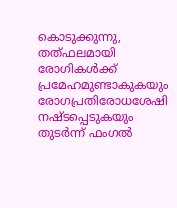കൊടുക്കുന്നു, തത്ഫലമായി രോഗികള്‍ക്ക് പ്രമേഹമുണ്ടാകുകയും രോഗപ്രതിരോധശേഷി നഷ്ടപ്പെടുകയും തുടര്‍ന്ന് ഫംഗല്‍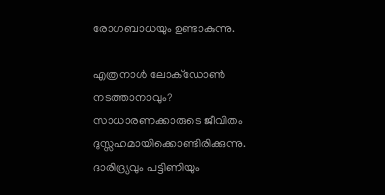രോഗബാധയും ഉണ്ടാകുന്നു.

എത്രനാള്‍ ലോക്ഡോണ്‍ നടത്താനാവും? സാധാരണക്കാരുടെ ജീവിതം ദുസ്സഹമായിക്കൊണ്ടിരിക്കുന്നു. ദാരിദ്ര്യവും പട്ടിണിയും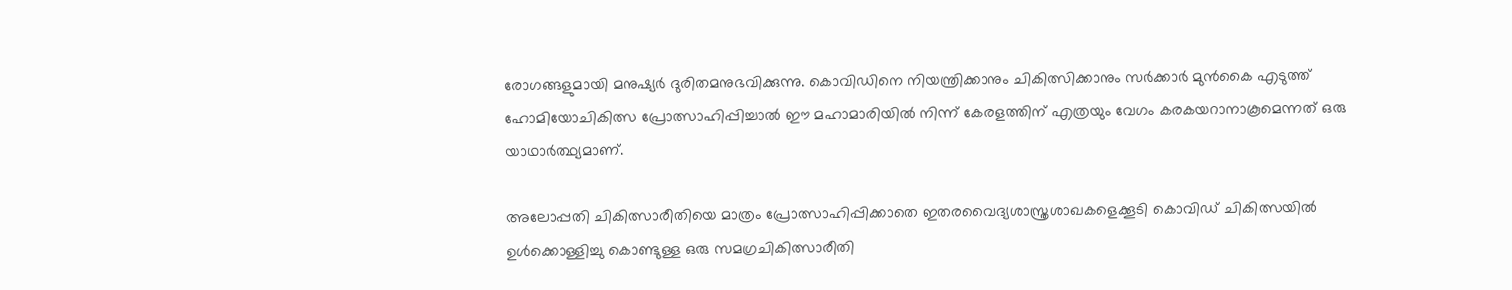രോഗങ്ങളുമായി മനുഷ്യര്‍ ദുരിതമനുഭവിക്കുന്നു. കൊവിഡിനെ നിയന്ത്രിക്കാനും ചികിത്സിക്കാനും സര്‍ക്കാര്‍ മുന്‍കൈ എടുത്ത് ഹോമിയോചികിത്സ പ്രോത്സാഹിപ്പിച്ചാല്‍ ഈ മഹാമാരിയില്‍ നിന്ന് കേരളത്തിന് എത്രയും വേഗം കരകയറാനാകൂമെന്നത് ഒരു യാഥാര്‍ത്ഥ്യമാണ്.

അലോപ്പതി ചികിത്സാരീതിയെ മാത്രം പ്രോത്സാഹിപ്പിക്കാതെ ഇതരവൈദ്യശാസ്ത്രശാഖകളെക്കൂടി കൊവിഡ് ചികിത്സയില്‍ ഉള്‍ക്കൊള്ളിച്ചു കൊണ്ടുള്ള ഒരു സമഗ്രചികിത്സാരീതി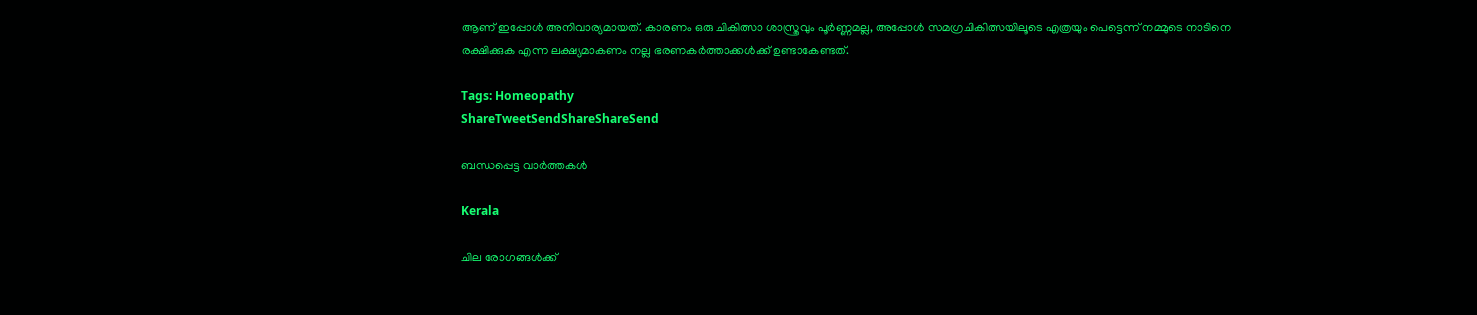ആണ് ഇപ്പോള്‍ അനിവാര്യമായത്. കാരണം ഒരു ചികിത്സാ ശാസ്ത്രവും പൂര്‍ണ്ണമല്ല, അപ്പോള്‍ സമഗ്രചികിത്സയിലൂടെ എത്രയും പെട്ടെന്ന് നമ്മുടെ നാടിനെ രക്ഷിക്കുക എന്ന ലക്ഷ്യമാകണം നല്ല ഭരണകര്‍ത്താക്കള്‍ക്ക് ഉണ്ടാകേണ്ടത്.

Tags: Homeopathy
ShareTweetSendShareShareSend

ബന്ധപ്പെട്ട വാര്‍ത്തകള്‍

Kerala

ചില രോഗങ്ങള്‍ക്ക്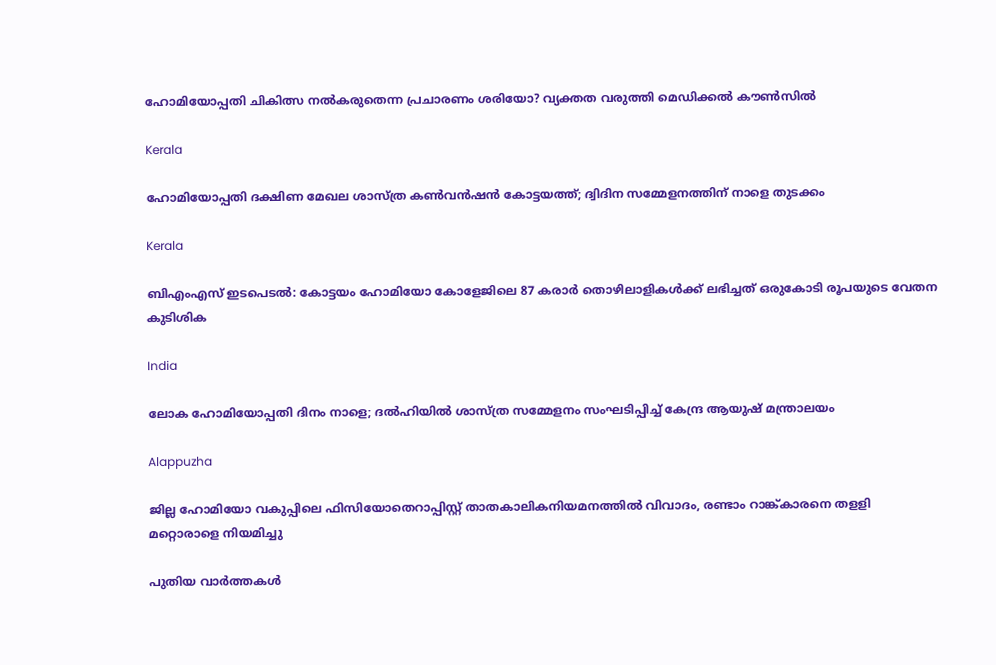ഹോമിയോപ്പതി ചികിത്സ നല്‍കരുതെന്ന പ്രചാരണം ശരിയോ? വ്യക്തത വരുത്തി മെഡിക്കല്‍ കൗണ്‍സില്‍

Kerala

ഹോമിയോപ്പതി ദക്ഷിണ മേഖല ശാസ്ത്ര കണ്‍വന്‍ഷന്‍ കോട്ടയത്ത്; ദ്വിദിന സമ്മേളനത്തിന് നാളെ തുടക്കം

Kerala

ബിഎംഎസ് ഇടപെടല്‍: കോട്ടയം ഹോമിയോ കോളേജിലെ 87 കരാര്‍ തൊഴിലാളികള്‍ക്ക് ലഭിച്ചത് ഒരുകോടി രൂപയുടെ വേതന കുടിശിക

India

ലോക ഹോമിയോപ്പതി ദിനം നാളെ; ദല്‍ഹിയില്‍ ശാസ്ത്ര സമ്മേളനം സംഘടിപ്പിച്ച് കേന്ദ്ര ആയുഷ് മന്ത്രാലയം

Alappuzha

ജില്ല ഹോമിയോ വകുപ്പിലെ ഫിസിയോതെറാപ്പിസ്റ്റ് താതകാലികനിയമനത്തില്‍ വിവാദം, രണ്ടാം റാങ്ക്കാരനെ തളളി മറ്റൊരാളെ നിയമിച്ചു

പുതിയ വാര്‍ത്തകള്‍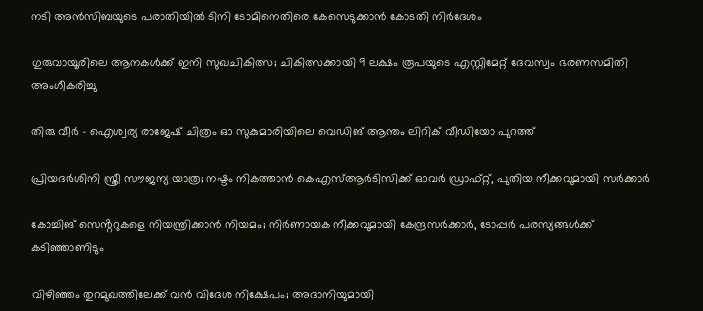നടി അന്‍സിബയുടെ പരാതിയില്‍ ടിനി ടോമിനെതിരെ കേസെടുക്കാന്‍ കോടതി നിര്‍ദേശം

ഗുരുവായൂരിലെ ആനകൾക്ക് ഇനി സുഖചികിത്സ; ചികിത്സക്കായി 9 ലക്ഷം രൂപയുടെ എസ്റ്റിമേറ്റ് ദേവസ്വം ഭരണസമിതി അംഗീകരിച്ചു

തിരു വീർ – ഐശ്വര്യ രാജേഷ് ചിത്രം ഓ സുകുമാരിയിലെ വെഡിങ് ആന്തം ലിറിക് വീഡിയോ പുറത്ത്

പ്രിയദ‌ർശിനി സ്ത്രീ സൗജന്യ യാത്ര; നഷ്ടം നികത്താൻ കെഎസ്ആർടിസിക്ക് ഓവർ ഡ്രാഫ്റ്റ്, പുതിയ നീക്കവുമായി സർക്കാർ

കോച്ചിങ് സെൻ്ററുകളെ നിയന്ത്രിക്കാൻ നിയമം; നിർണായക നീക്കവുമായി കേന്ദ്രസർക്കാർ, ടോപ്പർ പരസ്യങ്ങൾക്ക് കടിഞ്ഞാണിടും

വിഴിഞ്ഞം തുറമുഖത്തിലേക്ക് വൻ വിദേശ നിക്ഷേപം; അദാനിയുമായി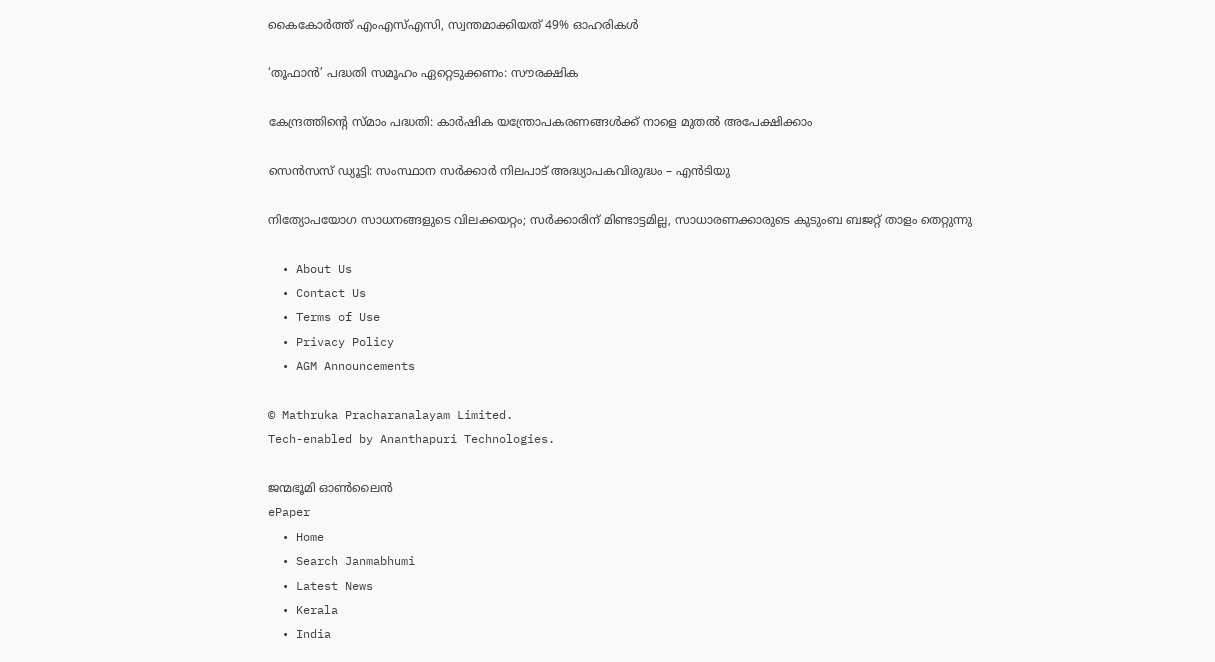കൈകോർത്ത് എംഎസ്എസി, സ്വന്തമാക്കിയത് 49% ഓഹരികൾ

‘തൂഫാന്‍’ പദ്ധതി സമൂഹം ഏറ്റെടുക്കണം: സൗരക്ഷിക

കേന്ദ്രത്തിന്റെ സ്മാം പദ്ധതി: കാര്‍ഷിക യന്ത്രോപകരണങ്ങള്‍ക്ക് നാളെ മുതല്‍ അപേക്ഷിക്കാം

സെന്‍സസ് ഡ്യൂട്ടി: സംസ്ഥാന സര്‍ക്കാര്‍ നിലപാട് അദ്ധ്യാപകവിരുദ്ധം – എന്‍ടിയു

നിത്യോപയോഗ സാധനങ്ങളുടെ വിലക്കയറ്റം; സര്‍ക്കാരിന് മിണ്ടാട്ടമില്ല, സാധാരണക്കാരുടെ കുടുംബ ബജറ്റ് താളം തെറ്റുന്നു

  • About Us
  • Contact Us
  • Terms of Use
  • Privacy Policy
  • AGM Announcements

© Mathruka Pracharanalayam Limited.
Tech-enabled by Ananthapuri Technologies.

ജന്മഭൂമി ഓണ്‍ലൈന്‍
ePaper
  • Home
  • Search Janmabhumi
  • Latest News
  • Kerala
  • India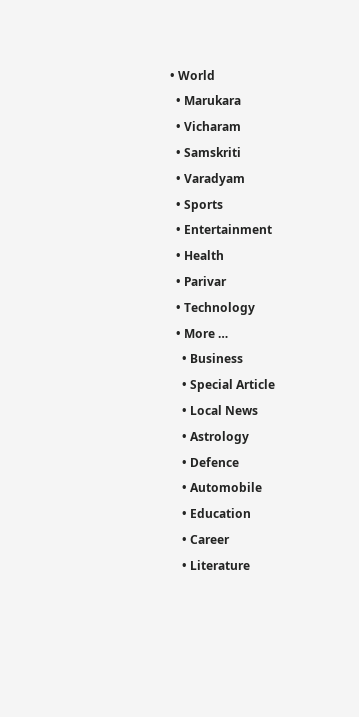• World
  • Marukara
  • Vicharam
  • Samskriti
  • Varadyam
  • Sports
  • Entertainment
  • Health
  • Parivar
  • Technology
  • More …
    • Business
    • Special Article
    • Local News
    • Astrology
    • Defence
    • Automobile
    • Education
    • Career
    • Literature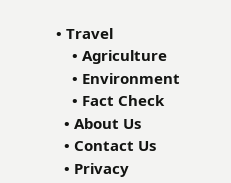• Travel
    • Agriculture
    • Environment
    • Fact Check
  • About Us
  • Contact Us
  • Privacy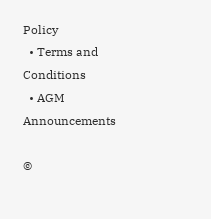Policy
  • Terms and Conditions
  • AGM Announcements

©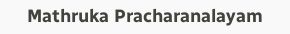Mathruka Pracharanalayam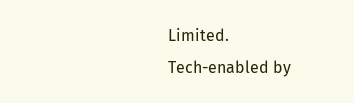Limited.
Tech-enabled by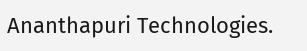Ananthapuri Technologies.